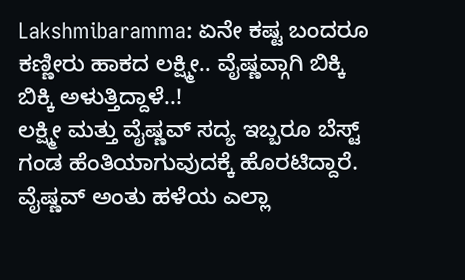Lakshmibaramma: ಏನೇ ಕಷ್ಟ ಬಂದರೂ ಕಣ್ಣೀರು ಹಾಕದ ಲಕ್ಷ್ಮೀ.. ವೈಷ್ಣವ್ಗಾಗಿ ಬಿಕ್ಕಿ ಬಿಕ್ಕಿ ಅಳುತ್ತಿದ್ದಾಳೆ..!
ಲಕ್ಷ್ಮೀ ಮತ್ತು ವೈಷ್ಣವ್ ಸದ್ಯ ಇಬ್ಬರೂ ಬೆಸ್ಟ್ ಗಂಡ ಹೆಂತಿಯಾಗುವುದಕ್ಕೆ ಹೊರಟಿದ್ದಾರೆ. ವೈಷ್ಣವ್ ಅಂತು ಹಳೆಯ ಎಲ್ಲಾ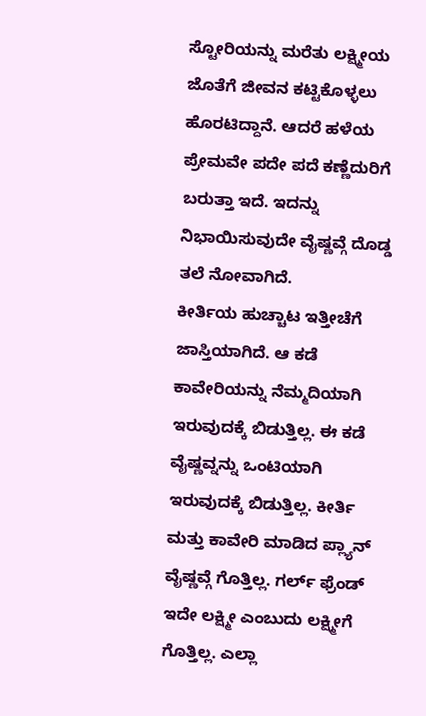ಸ್ಟೋರಿಯನ್ನು ಮರೆತು ಲಕ್ಷ್ಮೀಯ ಜೊತೆಗೆ ಜೀವನ ಕಟ್ಟಿಕೊಳ್ಳಲು ಹೊರಟಿದ್ದಾನೆ. ಆದರೆ ಹಳೆಯ ಪ್ರೇಮವೇ ಪದೇ ಪದೆ ಕಣ್ಣೆದುರಿಗೆ ಬರುತ್ತಾ ಇದೆ. ಇದನ್ನು ನಿಭಾಯಿಸುವುದೇ ವೈಷ್ಣವ್ಗೆ ದೊಡ್ಡ ತಲೆ ನೋವಾಗಿದೆ.
ಕೀರ್ತಿಯ ಹುಚ್ಚಾಟ ಇತ್ತೀಚೆಗೆ ಜಾಸ್ತಿಯಾಗಿದೆ. ಆ ಕಡೆ ಕಾವೇರಿಯನ್ನು ನೆಮ್ಮದಿಯಾಗಿ ಇರುವುದಕ್ಕೆ ಬಿಡುತ್ತಿಲ್ಲ. ಈ ಕಡೆ ವೈಷ್ಣವ್ನನ್ನು ಒಂಟಿಯಾಗಿ ಇರುವುದಕ್ಕೆ ಬಿಡುತ್ತಿಲ್ಲ. ಕೀರ್ತಿ ಮತ್ತು ಕಾವೇರಿ ಮಾಡಿದ ಪ್ಲ್ಯಾನ್ ವೈಷ್ಣವ್ಗೆ ಗೊತ್ತಿಲ್ಲ. ಗರ್ಲ್ ಫ್ರೆಂಡ್ ಇದೇ ಲಕ್ಷ್ಮೀ ಎಂಬುದು ಲಕ್ಷ್ಮೀಗೆ ಗೊತ್ತಿಲ್ಲ. ಎಲ್ಲಾ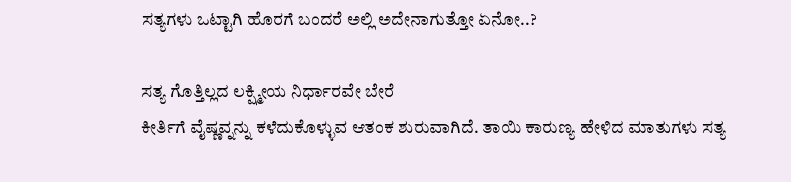ಸತ್ಯಗಳು ಒಟ್ಟಾಗಿ ಹೊರಗೆ ಬಂದರೆ ಅಲ್ಲಿ ಅದೇನಾಗುತ್ತೋ ಏನೋ..?

ಸತ್ಯ ಗೊತ್ತಿಲ್ಲದ ಲಕ್ಷ್ಮೀಯ ನಿರ್ಧಾರವೇ ಬೇರೆ
ಕೀರ್ತಿಗೆ ವೈಷ್ಣವ್ನನ್ನು ಕಳೆದುಕೊಳ್ಳುವ ಆತಂಕ ಶುರುವಾಗಿದೆ. ತಾಯಿ ಕಾರುಣ್ಯ ಹೇಳಿದ ಮಾತುಗಳು ಸತ್ಯ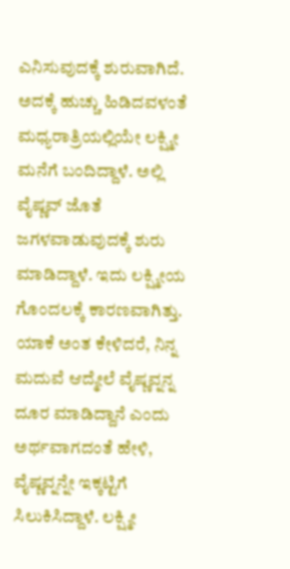ಎನಿಸುವುದಕ್ಕೆ ಶುರುವಾಗಿದೆ. ಅದಕ್ಕೆ ಹುಚ್ಚು ಹಿಡಿದವಳಂತೆ ಮಧ್ಯರಾತ್ರಿಯಲ್ಲಿಯೇ ಲಕ್ಷ್ಮೀ ಮನೆಗೆ ಬಂದಿದ್ದಾಳೆ. ಅಲ್ಲಿ ವೈಷ್ಣವ್ ಜೊತೆ ಜಗಳವಾಡುವುದಕ್ಕೆ ಶುರು ಮಾಡಿದ್ದಾಳೆ. ಇದು ಲಕ್ಷ್ಮೀಯ ಗೊಂದಲಕ್ಕೆ ಕಾರಣವಾಗಿತ್ತು. ಯಾಕೆ ಅಂತ ಕೇಳಿದರೆ, ನಿನ್ನ ಮದುವೆ ಆದ್ಮೇಲೆ ವೈಷ್ಣವ್ನನ್ನ ದೂರ ಮಾಡಿದ್ದಾನೆ ಎಂದು ಅರ್ಥವಾಗದಂತೆ ಹೇಳಿ, ವೈಷ್ಣವ್ನನ್ನೇ ಇಕ್ಕಟ್ಟಿಗೆ ಸಿಲುಕಿಸಿದ್ದಾಳೆ. ಲಕ್ಷ್ಮೀ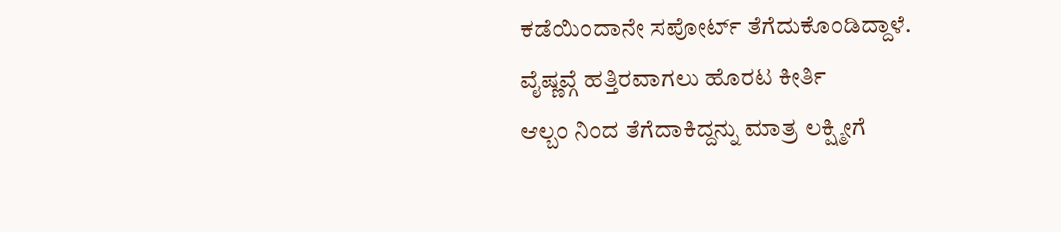ಕಡೆಯಿಂದಾನೇ ಸಪೋರ್ಟ್ ತೆಗೆದುಕೊಂಡಿದ್ದಾಳೆ.
ವೈಷ್ಣವ್ಗೆ ಹತ್ತಿರವಾಗಲು ಹೊರಟ ಕೀರ್ತಿ
ಆಲ್ಬಂ ನಿಂದ ತೆಗೆದಾಕಿದ್ದನ್ನು ಮಾತ್ರ ಲಕ್ಷ್ಮೀಗೆ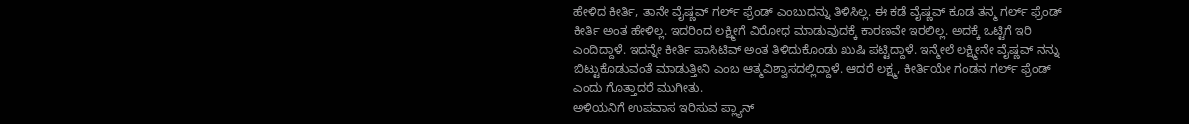ಹೇಳಿದ ಕೀರ್ತಿ, ತಾನೇ ವೈಷ್ಣವ್ ಗರ್ಲ್ ಫ್ರೆಂಡ್ ಎಂಬುದನ್ನು ತಿಳಿಸಿಲ್ಲ. ಈ ಕಡೆ ವೈಷ್ಣವ್ ಕೂಡ ತನ್ಮ ಗರ್ಲ್ ಫ್ರೆಂಡ್ ಕೀರ್ತಿ ಅಂತ ಹೇಳಿಲ್ಲ. ಇದರಿಂದ ಲಕ್ಷ್ಮೀಗೆ ವಿರೋಧ ಮಾಡುವುದಕ್ಕೆ ಕಾರಣವೇ ಇರಲಿಲ್ಲ. ಅದಕ್ಕೆ ಒಟ್ಟಿಗೆ ಇರಿ ಎಂದಿದ್ದಾಳೆ. ಇದನ್ನೇ ಕೀರ್ತಿ ಪಾಸಿಟಿವ್ ಅಂತ ತಿಳಿದುಕೊಂಡು ಖುಷಿ ಪಟ್ಟಿದ್ದಾಳೆ. ಇನ್ಮೇಲೆ ಲಕ್ಷ್ಮೀನೇ ವೈಷ್ಣವ್ ನನ್ನು ಬಿಟ್ಟುಕೊಡುವಂತೆ ಮಾಡುತ್ತೀನಿ ಎಂಬ ಆತ್ಮವಿಶ್ವಾಸದಲ್ಲಿದ್ದಾಳೆ. ಆದರೆ ಲಕ್ಷ್ಮ, ಕೀರ್ತಿಯೇ ಗಂಡನ ಗರ್ಲ್ ಫ್ರೆಂಡ್ ಎಂದು ಗೊತ್ತಾದರೆ ಮುಗೀತು.
ಅಳಿಯನಿಗೆ ಉಪವಾಸ ಇರಿಸುವ ಪ್ಲ್ಯಾನ್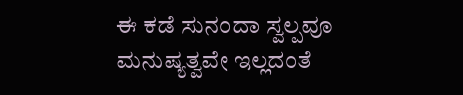ಈ ಕಡೆ ಸುನಂದಾ ಸ್ವಲ್ಪವೂ ಮನುಷ್ಯತ್ವವೇ ಇಲ್ಲದಂತೆ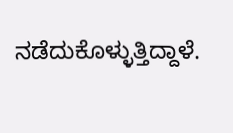ನಡೆದುಕೊಳ್ಳುತ್ತಿದ್ದಾಳೆ.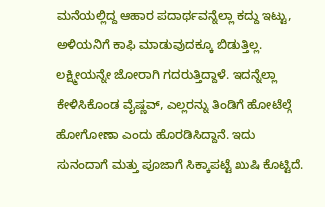ಮನೆಯಲ್ಲಿದ್ದ ಆಹಾರ ಪದಾರ್ಥವನ್ನೆಲ್ಲಾ ಕದ್ದು ಇಟ್ಟು, ಅಳಿಯನಿಗೆ ಕಾಫಿ ಮಾಡುವುದಕ್ಕೂ ಬಿಡುತ್ತಿಲ್ಲ. ಲಕ್ಷ್ಮೀಯನ್ನೇ ಜೋರಾಗಿ ಗದರುತ್ತಿದ್ದಾಳೆ. ಇದನ್ನೆಲ್ಲಾ ಕೇಳಿಸಿಕೊಂಡ ವೈಷ್ಣವ್, ಎಲ್ಲರನ್ನು ತಿಂಡಿಗೆ ಹೋಟೆಲ್ಗೆ ಹೋಗೋಣಾ ಎಂದು ಹೊರಡಿಸಿದ್ದಾನೆ. ಇದು ಸುನಂದಾಗೆ ಮತ್ತು ಪೂಜಾಗೆ ಸಿಕ್ಕಾಪಟ್ಟೆ ಖುಷಿ ಕೊಟ್ಟಿದೆ.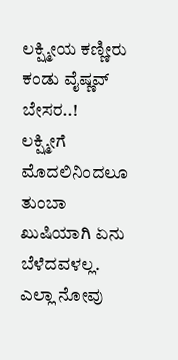ಲಕ್ಷ್ಮೀಯ ಕಣ್ಣೀರು ಕಂಡು ವೈಷ್ಣವ್ ಬೇಸರ..!
ಲಕ್ಷ್ಮೀಗೆ ಮೊದಲಿನಿಂದಲೂ ತುಂಬಾ ಖುಷಿಯಾಗಿ ಏನು ಬೆಳೆದವಳಲ್ಲ. ಎಲ್ಲಾ ನೋವು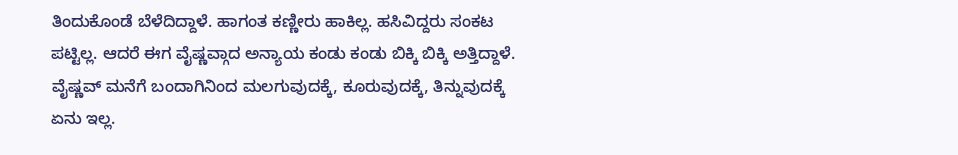ತಿಂದುಕೊಂಡೆ ಬೆಳೆದಿದ್ದಾಳೆ. ಹಾಗಂತ ಕಣ್ಣೀರು ಹಾಕಿಲ್ಲ. ಹಸಿವಿದ್ದರು ಸಂಕಟ ಪಟ್ಟಿಲ್ಲ. ಆದರೆ ಈಗ ವೈಷ್ಣವ್ಗಾದ ಅನ್ಯಾಯ ಕಂಡು ಕಂಡು ಬಿಕ್ಕಿ ಬಿಕ್ಕಿ ಅತ್ತಿದ್ದಾಳೆ. ವೈಷ್ಣವ್ ಮನೆಗೆ ಬಂದಾಗಿನಿಂದ ಮಲಗುವುದಕ್ಕೆ, ಕೂರುವುದಕ್ಕೆ, ತಿನ್ನುವುದಕ್ಕೆ ಏನು ಇಲ್ಲ.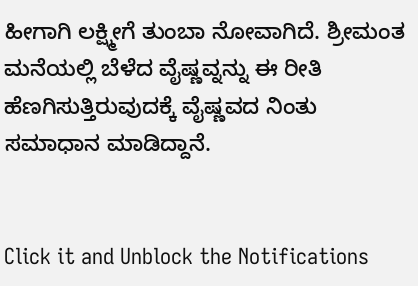ಹೀಗಾಗಿ ಲಕ್ಷ್ಮೀಗೆ ತುಂಬಾ ನೋವಾಗಿದೆ. ಶ್ರೀಮಂತ ಮನೆಯಲ್ಲಿ ಬೆಳೆದ ವೈಷ್ಣವ್ನನ್ನು ಈ ರೀತಿ ಹೆಣಗಿಸುತ್ತಿರುವುದಕ್ಕೆ ವೈಷ್ಣವದ ನಿಂತು ಸಮಾಧಾನ ಮಾಡಿದ್ದಾನೆ.


Click it and Unblock the Notifications